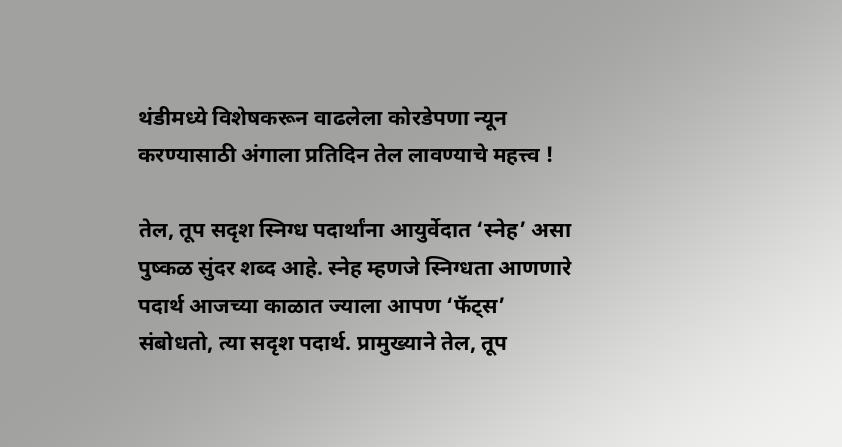थंडीमध्ये विशेषकरून वाढलेला कोरडेपणा न्यून करण्यासाठी अंगाला प्रतिदिन तेल लावण्याचे महत्त्व !

तेल, तूप सदृश स्निग्ध पदार्थांना आयुर्वेदात ‘स्नेह’ असा पुष्कळ सुंदर शब्द आहे. स्नेह म्हणजे स्निग्धता आणणारे पदार्थ आजच्या काळात ज्याला आपण ‘फॅट्स’ संबोधतो, त्या सदृश पदार्थ. प्रामुख्याने तेल, तूप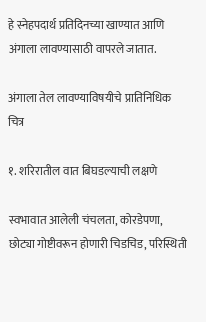हे स्नेहपदार्थ प्रतिदिनच्या खाण्यात आणि अंगाला लावण्यासाठी वापरले जातात.

अंगाला तेल लावण्याविषयीचे प्रातिनिधिक चित्र

१. शरिरातील वात बिघडल्याची लक्षणे

स्वभावात आलेली चंचलता, कोरडेपणा, छोट्या गोष्टीवरून होणारी चिडचिड, परिस्थिती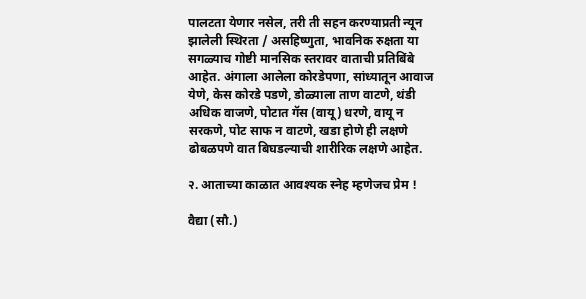पालटता येणार नसेल, तरी ती सहन करण्याप्रती न्यून झालेली स्थिरता / असहिष्णुता, भावनिक रुक्षता या सगळ्याच गोष्टी मानसिक स्तरावर वाताची प्रतिबिंबे आहेत. अंगाला आलेला कोरडेपणा, सांध्यातून आवाज येणे, केस कोरडे पडणे, डोळ्याला ताण वाटणे, थंडी अधिक वाजणे, पोटात गॅस (वायू) धरणे, वायू न सरकणे, पोट साफ न वाटणे, खडा होणे ही लक्षणे ढोबळपणे वात बिघडल्याची शारीरिक लक्षणे आहेत.

२. आताच्या काळात आवश्यक स्नेह म्हणेजच प्रेम !

वैद्या (सौ.)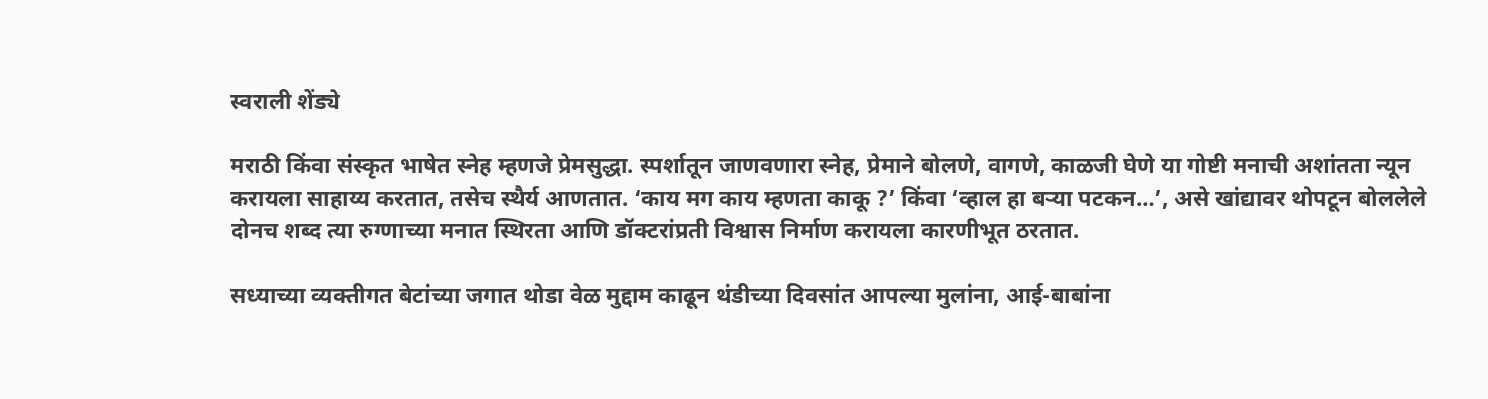स्वराली शेंड्ये

मराठी किंवा संस्कृत भाषेत स्नेह म्हणजे प्रेमसुद्धा. स्पर्शातून जाणवणारा स्नेह, प्रेमाने बोलणे, वागणे, काळजी घेणे या गोष्टी मनाची अशांतता न्यून करायला साहाय्य करतात, तसेच स्थैर्य आणतात. ‘काय मग काय म्हणता काकू ?’ किंवा ‘व्हाल हा बर्‍या पटकन…’, असे खांद्यावर थोपटून बोललेले दोनच शब्द त्या रुग्णाच्या मनात स्थिरता आणि डॉक्टरांप्रती विश्वास निर्माण करायला कारणीभूत ठरतात.

सध्याच्या व्यक्तीगत बेटांच्या जगात थोडा वेळ मुद्दाम काढून थंडीच्या दिवसांत आपल्या मुलांना, आई-बाबांना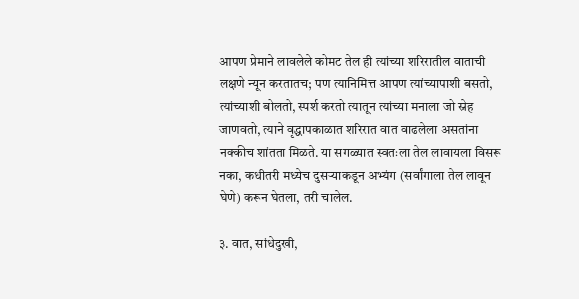आपण प्रेमाने लावलेले कोमट तेल ही त्यांच्या शरिरातील वाताची लक्षणे न्यून करतातच; पण त्यानिमित्त आपण त्यांच्यापाशी बसतो, त्यांच्याशी बोलतो, स्पर्श करतो त्यातून त्यांच्या मनाला जो स्नेह जाणवतो, त्याने वृद्धापकाळात शरिरात वात वाढलेला असतांना नक्कीच शांतता मिळते. या सगळ्यात स्वतःला तेल लावायला विसरू नका, कधीतरी मध्येच दुसर्‍याकडून अभ्यंग (सर्वांगाला तेल लावून घेणे) करून घेतला, तरी चालेल.

३. वात, सांधेदुखी,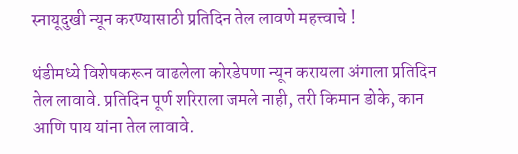स्नायूदुखी न्यून करण्यासाठी प्रतिदिन तेल लावणे महत्त्वाचे !

थंडीमध्ये विशेषकरून वाढलेला कोरडेपणा न्यून करायला अंगाला प्रतिदिन तेल लावावे. प्रतिदिन पूर्ण शरिराला जमले नाही, तरी किमान डोके, कान आणि पाय यांना तेल लावावे.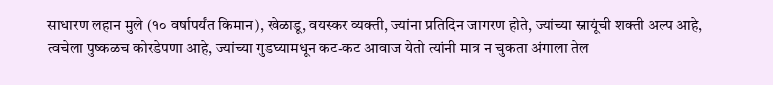साधारण लहान मुले (१० वर्षापर्यंत किमान), खेळाडू, वयस्कर व्यक्ती, ज्यांना प्रतिदिन जागरण होते, ज्यांच्या स्नायूंची शक्ती अल्प आहे, त्वचेला पुष्कळच कोरडेपणा आहे, ज्यांच्या गुडघ्यामधून कट-कट आवाज येतो त्यांनी मात्र न चुकता अंगाला तेल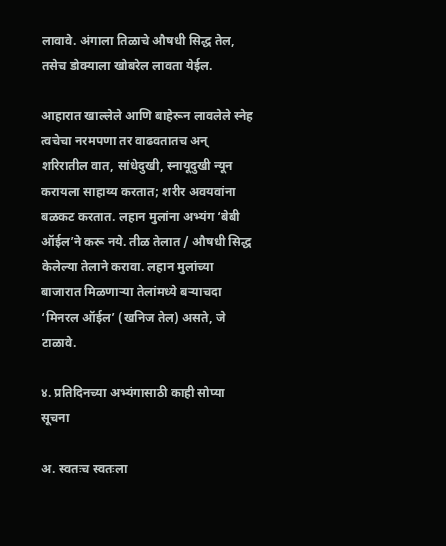लावावे. अंगाला तिळाचे औषधी सिद्ध तेल, तसेच डोक्याला खोबरेल लावता येईल.

आहारात खाल्लेले आणि बाहेरून लावलेले स्नेह त्वचेचा नरमपणा तर वाढवतातच अन् शरिरातील वात, सांधेदुखी, स्नायूदुखी न्यून करायला साहाय्य करतात; शरीर अवयवांना बळकट करतात. लहान मुलांना अभ्यंग ‘बेबी ऑईल’ने करू नये. तीळ तेलात / औषधी सिद्ध केलेल्या तेलाने करावा. लहान मुलांच्या बाजारात मिळणार्‍या तेलांमध्ये बर्‍याचदा ‘मिनरल ऑईल’ (खनिज तेल) असते, जे टाळावे.

४. प्रतिदिनच्या अभ्यंगासाठी काही सोप्या सूचना

अ. स्वतःच स्वतःला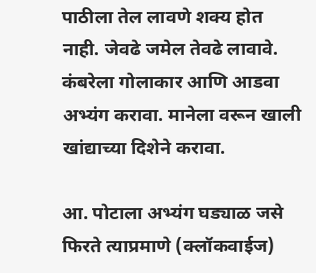पाठीला तेल लावणे शक्य होत नाही. जेवढे जमेल तेवढे लावावे. कंबरेला गोलाकार आणि आडवा अभ्यंग करावा. मानेला वरून खाली खांद्याच्या दिशेने करावा.

आ. पोटाला अभ्यंग घड्याळ जसे फिरते त्याप्रमाणे (क्लॉकवाईज)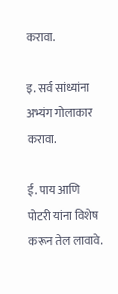करावा.

इ. सर्व सांध्यांना अभ्यंग गोलाकार करावा.

ई. पाय आणि पोटरी यांना विशेष करून तेल लावावे.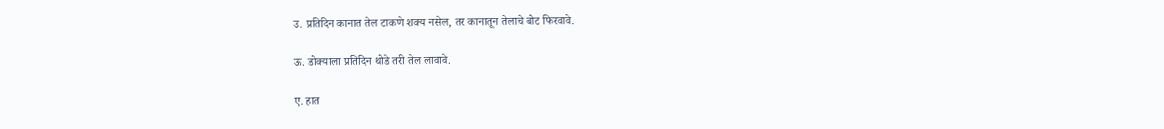उ. प्रतिदिन कानात तेल टाकणे शक्य नसेल, तर कानातून तेलाचे बोट फिरवावे.

ऊ. डोक्याला प्रतिदिन थोडे तरी तेल लावावे.

ए. हात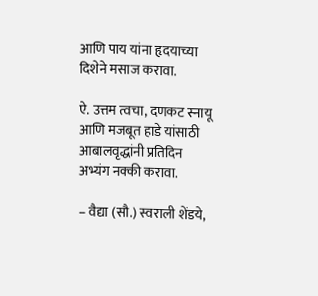आणि पाय यांना हृदयाच्या दिशेने मसाज करावा.

ऐ. उत्तम त्वचा, दणकट स्नायू आणि मजबूत हाडे यांसाठी आबालवृद्धांनी प्रतिदिन अभ्यंग नक्की करावा.

– वैद्या (सौ.) स्वराली शेंडये,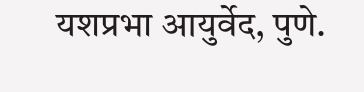यशप्रभा आयुर्वेद, पुणे.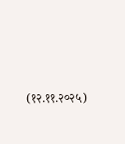(१२.११.२०२५)